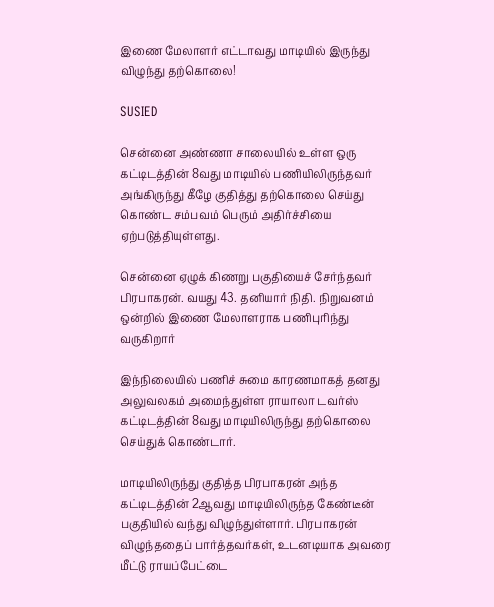இணை மேலாளர் எட்டாவது மாடியில் இருந்து விழுந்து தற்கொலை!

SUSIED

சென்னை அண்ணா சாலையில் உள்ள ஒரு கட்டிடத்தின் 8வது மாடியில் பணியிலிருந்தவர் அங்கிருந்து கீழே குதித்து தற்கொலை செய்து கொண்ட சம்பவம் பெரும் அதிர்ச்சியை ஏற்படுத்தியுள்ளது.

சென்னை ஏழுக் கிணறு பகுதியைச் சேர்ந்தவர் பிரபாகரன். வயது 43. தனியார் நிதி. நிறுவனம் ஒன்றில் இணை மேலாளராக பணிபுரிந்து வருகிறார்

இந்நிலையில் பணிச் சுமை காரணமாகத் தனது அலுவலகம் அமைந்துள்ள ராயாலா டவர்ஸ் கட்டிடத்தின் 8வது மாடியிலிருந்து தற்கொலை செய்துக் கொண்டார்.

மாடியிலிருந்து குதித்த பிரபாகரன் அந்த கட்டிடத்தின் 2ஆவது மாடியிலிருந்த கேண்டீன் பகுதியில் வந்து விழுந்துள்ளார். பிரபாகரன் விழுந்ததைப் பார்த்தவர்கள், உடனடியாக அவரை மீட்டு ராயப்பேட்டை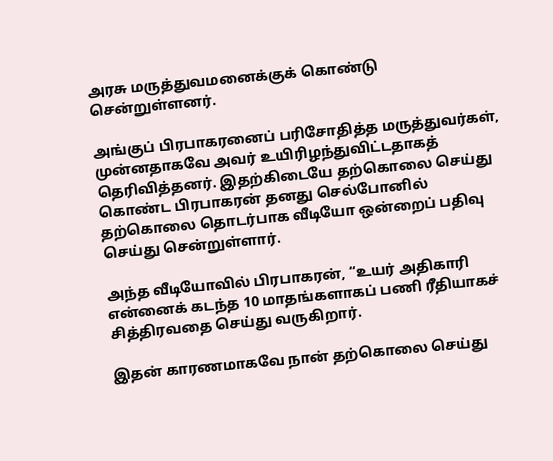அரசு மருத்துவமனைக்குக் கொண்டு சென்றுள்ளனர்.

அங்குப் பிரபாகரனைப் பரிசோதித்த மருத்துவர்கள், முன்னதாகவே அவர் உயிரிழந்துவிட்டதாகத் தெரிவித்தனர். இதற்கிடையே தற்கொலை செய்து கொண்ட பிரபாகரன் தனது செல்போனில் தற்கொலை தொடர்பாக வீடியோ ஒன்றைப் பதிவு செய்து சென்றுள்ளார்.

அந்த வீடியோவில் பிரபாகரன், “உயர் அதிகாரி என்னைக் கடந்த 10 மாதங்களாகப் பணி ரீதியாகச் சித்திரவதை செய்து வருகிறார்.

இதன் காரணமாகவே நான் தற்கொலை செய்து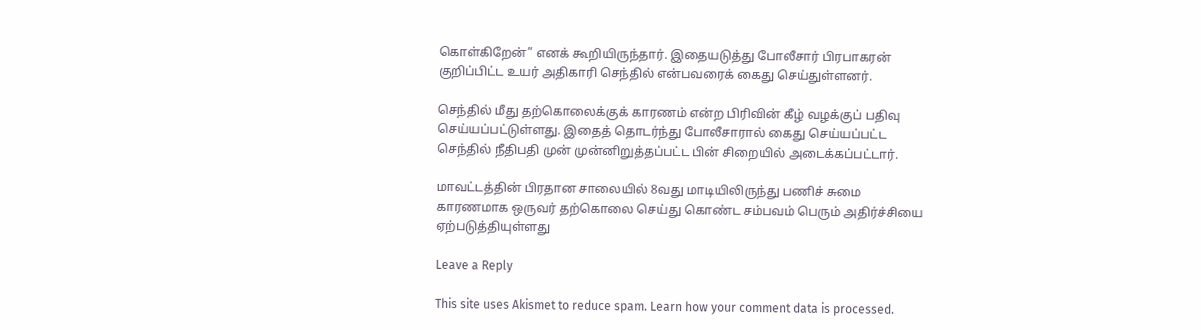கொள்கிறேன்” எனக் கூறியிருந்தார். இதையடுத்து போலீசார் பிரபாகரன் குறிப்பிட்ட உயர் அதிகாரி செந்தில் என்பவரைக் கைது செய்துள்ளனர்.

செந்தில் மீது தற்கொலைக்குக் காரணம் என்ற பிரிவின் கீழ் வழக்குப் பதிவு செய்யப்பட்டுள்ளது. இதைத் தொடர்ந்து போலீசாரால் கைது செய்யப்பட்ட செந்தில் நீதிபதி முன் முன்னிறுத்தப்பட்ட பின் சிறையில் அடைக்கப்பட்டார்.

மாவட்டத்தின் பிரதான சாலையில் 8வது மாடியிலிருந்து பணிச் சுமை காரணமாக ஒருவர் தற்கொலை செய்து கொண்ட சம்பவம் பெரும் அதிர்ச்சியை ஏற்படுத்தியுள்ளது

Leave a Reply

This site uses Akismet to reduce spam. Learn how your comment data is processed.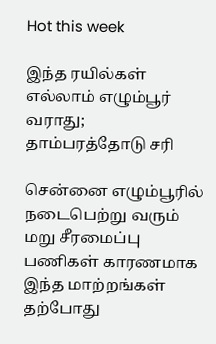Hot this week

இந்த ரயில்கள் எல்லாம் எழும்பூர் வராது; தாம்பரத்தோடு சரி

சென்னை எழும்பூரில் நடைபெற்று வரும் மறு சீரமைப்பு பணிகள் காரணமாக இந்த மாற்றங்கள் தற்போது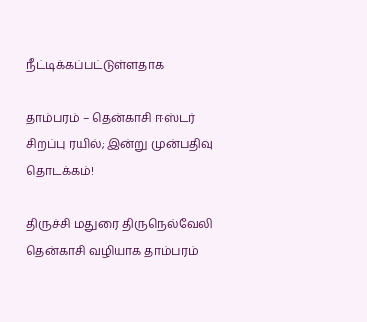நீட்டிக்கப்பட்டுள்ளதாக‌

தாம்பரம் – தென்காசி ஈஸ்டர் சிறப்பு ரயில்; இன்று முன்பதிவு தொடக்கம்!

திருச்சி மதுரை திருநெல்வேலி தென்காசி வழியாக தாம்பரம்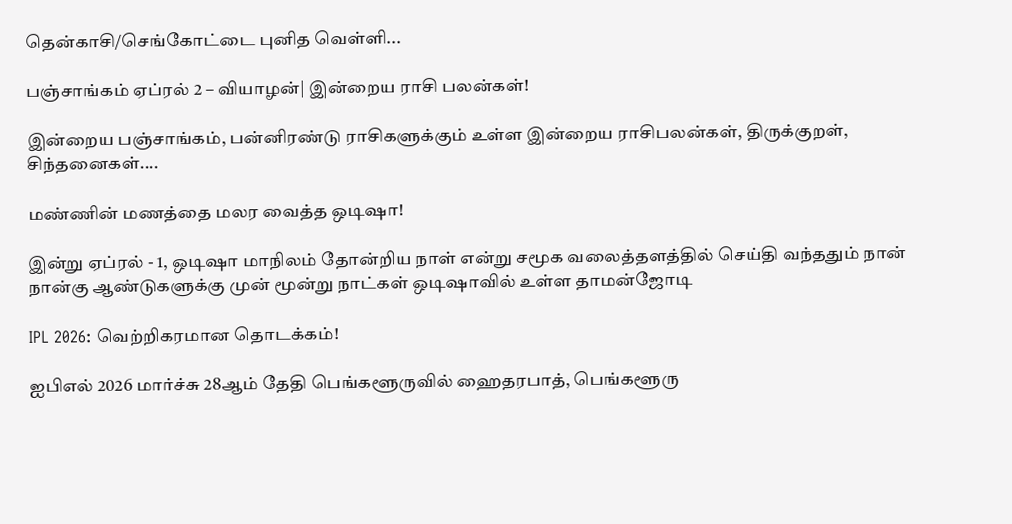தென்காசி/செங்கோட்டை புனித வெள்ளி...

பஞ்சாங்கம் ஏப்ரல் 2 – வியாழன்| இன்றைய ராசி பலன்கள்!

இன்றைய பஞ்சாங்கம், பன்னிரண்டு ராசிகளுக்கும் உள்ள இன்றைய ராசிபலன்கள், திருக்குறள், சிந்தனைகள்....

மண்ணின் மணத்தை மலர வைத்த ஒடிஷா!

இன்று ஏப்ரல் - 1, ஒடிஷா மாநிலம் தோன்றிய நாள் என்று சமூக வலைத்தளத்தில் செய்தி வந்ததும் நான் நான்கு ஆண்டுகளுக்கு முன் மூன்று நாட்கள் ஒடிஷாவில் உள்ள தாமன்ஜோடி

IPL 2026: வெற்றிகரமான தொடக்கம்!

ஐபிஎல் 2026 மார்ச்சு 28ஆம் தேதி பெங்களூருவில் ஹைதரபாத், பெங்களூரு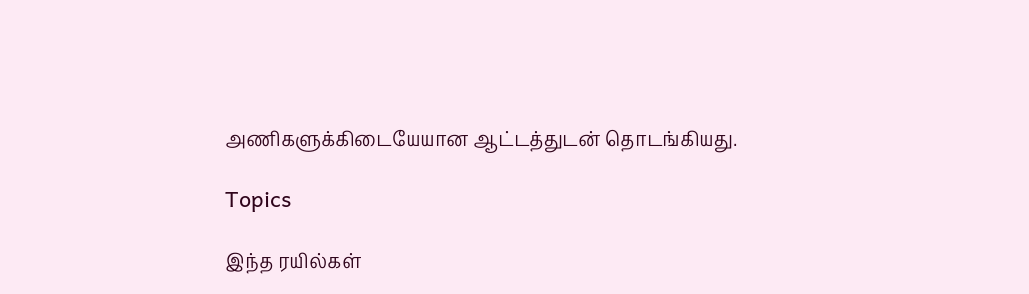அணிகளுக்கிடையேயான ஆட்டத்துடன் தொடங்கியது.

Topics

இந்த ரயில்கள்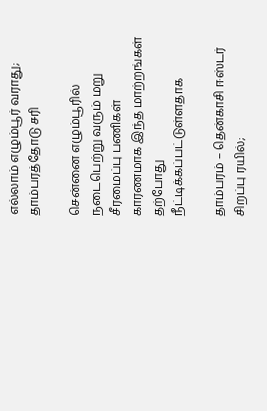எல்லாம் எழும்பூர் வராது; தாம்பரத்தோடு சரி

சென்னை எழும்பூரில் நடைபெற்று வரும் மறு சீரமைப்பு பணிகள் காரணமாக இந்த மாற்றங்கள் தற்போது நீட்டிக்கப்பட்டுள்ளதாக‌

தாம்பரம் – தென்காசி ஈஸ்டர் சிறப்பு ரயில்;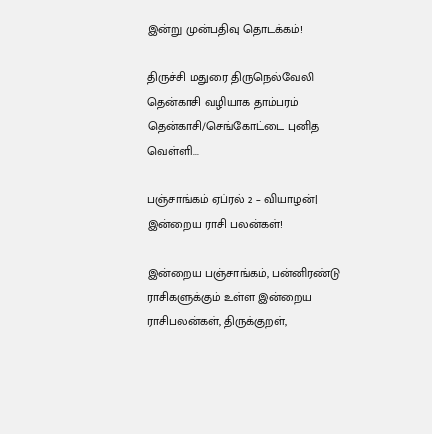இன்று முன்பதிவு தொடக்கம்!

திருச்சி மதுரை திருநெல்வேலி தென்காசி வழியாக தாம்பரம் தென்காசி/செங்கோட்டை புனித வெள்ளி...

பஞ்சாங்கம் ஏப்ரல் 2 – வியாழன்| இன்றைய ராசி பலன்கள்!

இன்றைய பஞ்சாங்கம், பன்னிரண்டு ராசிகளுக்கும் உள்ள இன்றைய ராசிபலன்கள், திருக்குறள்,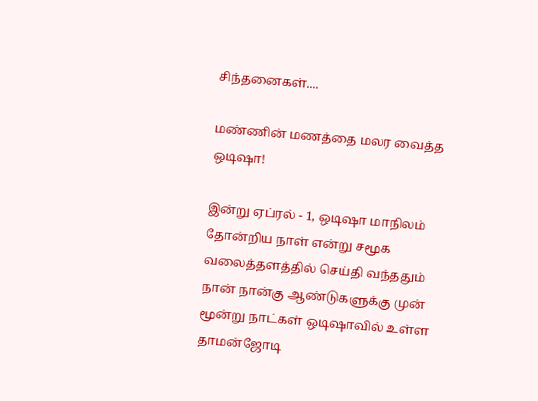சிந்தனைகள்....

மண்ணின் மணத்தை மலர வைத்த ஒடிஷா!

இன்று ஏப்ரல் - 1, ஒடிஷா மாநிலம் தோன்றிய நாள் என்று சமூக வலைத்தளத்தில் செய்தி வந்ததும் நான் நான்கு ஆண்டுகளுக்கு முன் மூன்று நாட்கள் ஒடிஷாவில் உள்ள தாமன்ஜோடி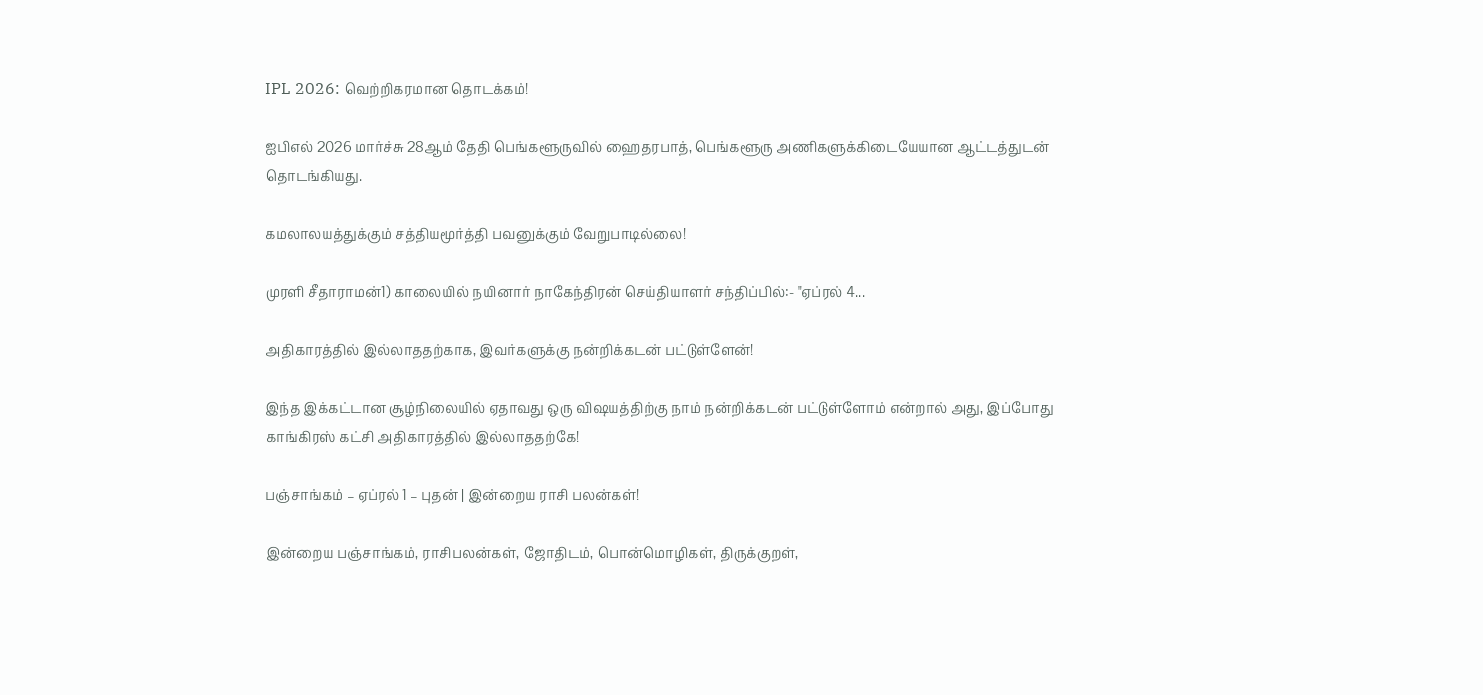IPL 2026: வெற்றிகரமான தொடக்கம்!

ஐபிஎல் 2026 மார்ச்சு 28ஆம் தேதி பெங்களூருவில் ஹைதரபாத், பெங்களூரு அணிகளுக்கிடையேயான ஆட்டத்துடன் தொடங்கியது.

கமலாலயத்துக்கும் சத்தியமூர்த்தி பவனுக்கும் வேறுபாடில்லை!

முரளி சீதாராமன்1) காலையில் நயினார் நாகேந்திரன் செய்தியாளர் சந்திப்பில்:- "ஏப்ரல் 4...

அதிகாரத்தில் இல்லாததற்காக, இவர்களுக்கு நன்றிக்கடன் பட்டுள்ளேன்!

இந்த இக்கட்டான சூழ்நிலையில் ஏதாவது ஒரு விஷயத்திற்கு நாம் நன்றிக்கடன் பட்டுள்ளோம் என்றால் அது, இப்போது காங்கிரஸ் கட்சி அதிகாரத்தில் இல்லாததற்கே!

பஞ்சாங்கம் – ஏப்ரல் 1 – புதன் | இன்றைய ராசி பலன்கள்!

இன்றைய பஞ்சாங்கம், ராசிபலன்கள், ஜோதிடம், பொன்மொழிகள், திருக்குறள்,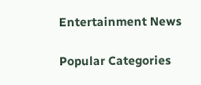Entertainment News

Popular Categories